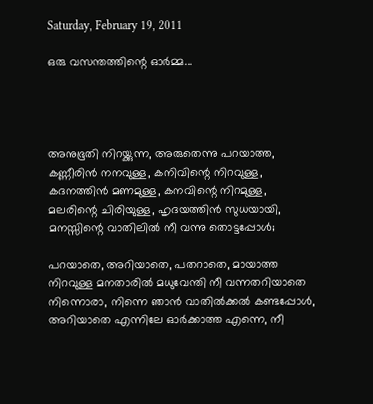Saturday, February 19, 2011

ഒരു വസന്തത്തിന്റെ ഓർമ്മ...




അനുഭൂതി നിറയ്ക്കുന്ന, അരുതെന്നു പറയാത്ത,
കണ്ണീരിന്‍ നനവുള്ള, കനിവിന്റെ നിറവുള്ള,
കദനത്തിന്‍ മണമുള്ള, കനവിന്റെ നിറമുള്ള,
മലരിന്റെ ചിരിയുള്ള, ഹൃദയത്തിന്‍ സുധയായി,
മനസ്സിന്റെ വാതിലിൽ ‍നീ വന്നു തൊട്ടപ്പോള്‍;

പറയാതെ, അറിയാതെ, പതറാതെ, മായാത്ത
നിറവുള്ള മനതാരില്‍ മധുവേന്തി നീ വന്നതറിയാതെ
നിന്നൊരാ, നിന്നെ ഞാന്‍‍ വാതില്‍ക്കല്‍ കണ്ടപ്പോള്‍,
അറിയാതെ എന്നിലേ ഓര്‍ക്കാത്ത എന്നെ, നീ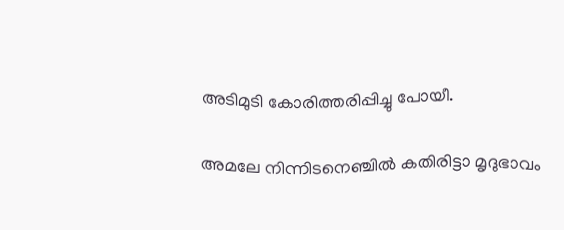അടിമുടി കോരിത്തരിപ്പിച്ചു പോയീ.

അമലേ നിന്നിടനെഞ്ചില്‍ കതിരിട്ടാ മൃദുഭാവം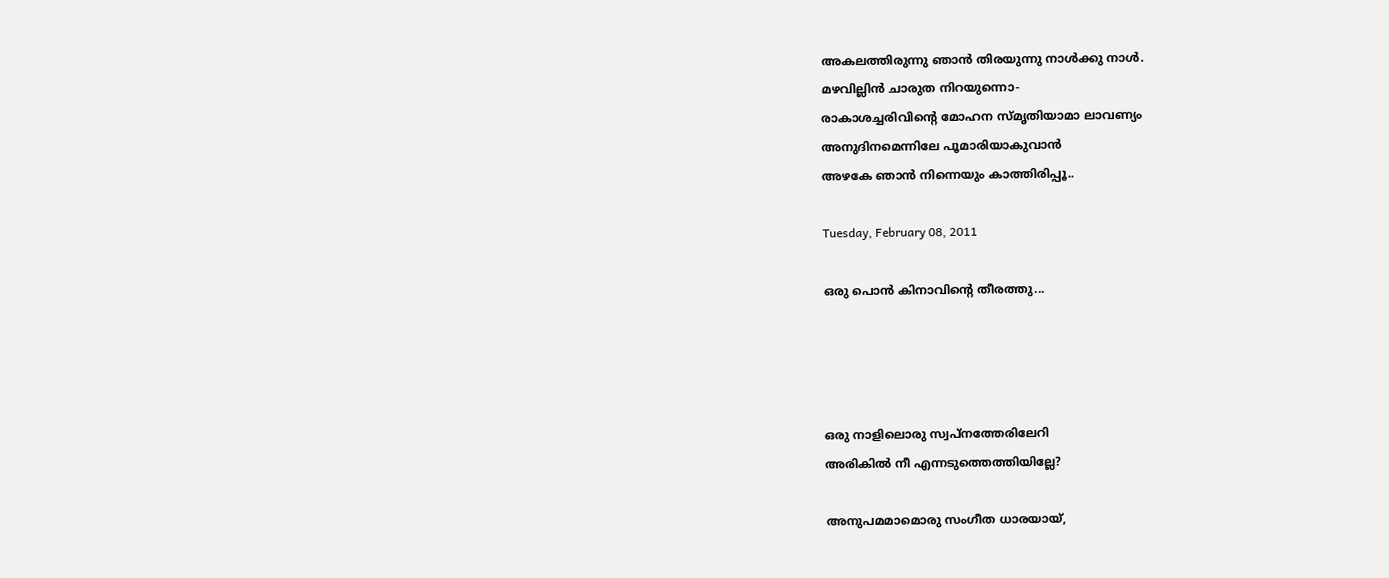അകലത്തിരുന്നു ഞാന്‍‍ തിരയുന്നു നാള്‍ക്കു നാള്‍.
മ‍ഴവില്ലിന്‍ ചാരുത നിറയുന്നൊ-
രാകാശച്ചരിവിന്റെ മോഹന സ്മൃതിയാമാ ലാവണ്യം
അനുദിനമെന്നിലേ പൂമാരിയാകുവാന്‍‍
അഴകേ ഞാന്‍ നിന്നെയും കാത്തിരിപ്പൂ..

Tuesday, February 08, 2011

ഒരു പൊൻ കിനാവിന്റെ തീരത്തു...




ഒരു നാളിലൊരു സ്വപ്നത്തേരിലേറി
അരികില്‍ നീ എന്നടുത്തെത്തിയില്ലേ?

അനുപമമാമൊരു സംഗീത ധാരയായ്,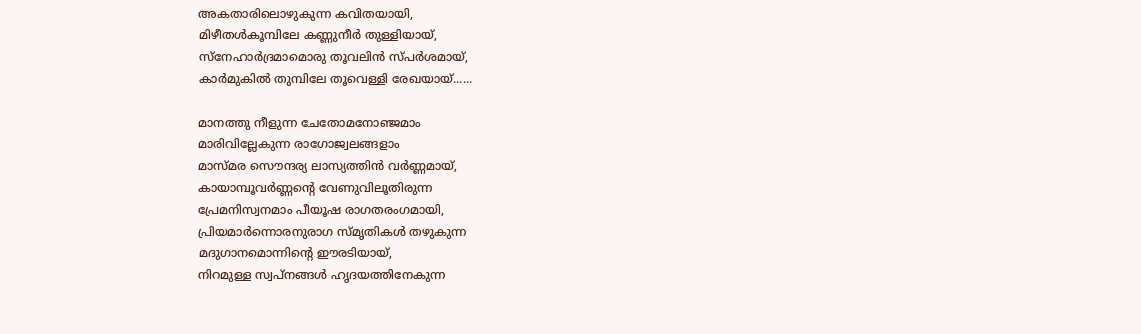അകതാരിലൊഴുകുന്ന കവിതയായി,
മിഴീതള്‍കൂമ്പിലേ കണ്ണുനീര്‍ തുള്ളിയായ്,
സ്നേഹാര്‍ദ്രമാമൊരു തൂവലിന്‍ സ്പര്‍ശമാ‍യ്,
കാര്‍മുകില്‍ തുമ്പിലേ തൂവെള്ളി രേഖയായ്......

മാനത്തു നീളുന്ന ചേതോമനോഞ്ജമാം
മാരിവില്ലേകുന്ന രാഗോജ്വലങ്ങളാം
മാസ്മര സൌന്ദര്യ ലാസ്യത്തിന്‍ ‍വര്‍ണ്ണമായ്,
കായാമ്പൂവര്‍ണ്ണന്റെ വേണുവിലൂതിരുന്ന
പ്രേമനിസ്വനമാം പീയൂഷ രാഗതരംഗമായി,
പ്രിയമാര്‍ന്നൊരനുരാഗ സ്മൃതികള്‍ തഴുകുന്ന
മദുഗാനമൊന്നിന്റെ ഈരടിയായ്,
നിറമുള്ള സ്വപ്നങ്ങള്‍ ഹൃദയത്തിനേകുന്ന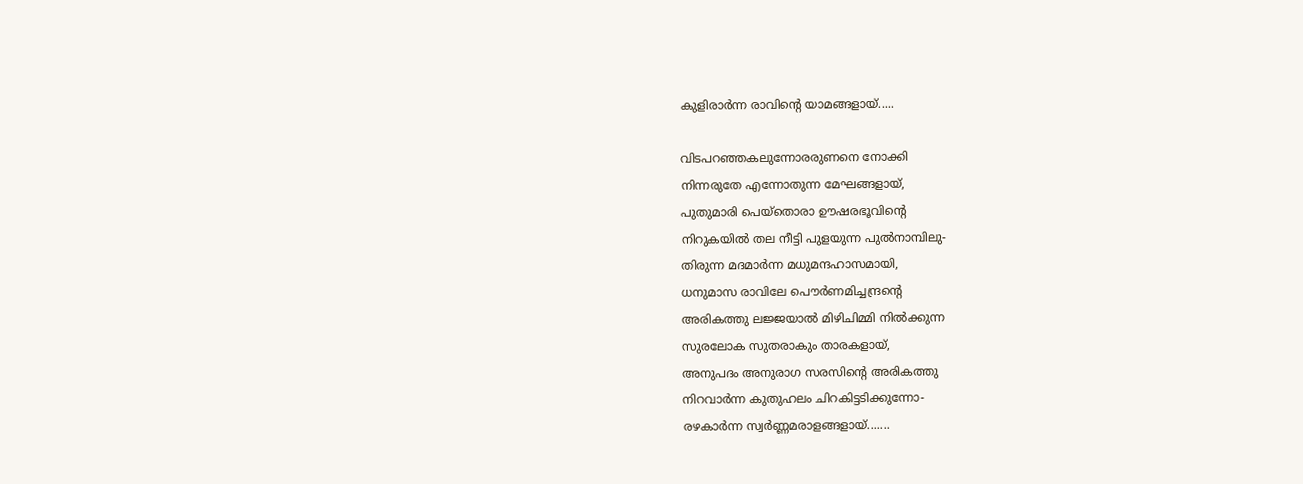കുളിരാര്‍ന്ന രാവിന്റെ യാമങ്ങളായ്.....

വിടപറഞ്ഞകലുന്നോരരുണനെ നോക്കി
നിന്നരുതേ എന്നോതുന്ന മേഘങ്ങളായ്,
പുതുമാരി പെയ്തൊരാ ഊഷരഭൂവിന്റെ
നിറുകയില്‍ തല നീട്ടി പുളയുന്ന പുല്‍നാമ്പിലു-
തിരുന്ന മദമാര്‍ന്ന മധുമന്ദഹാസമായി,
ധനുമാസ രാവിലേ പൌര്‍ണമിച്ചന്ദ്രന്റെ
അരികത്തു ലജ്ജയാല്‍ മിഴിചിമ്മി നില്‍ക്കുന്ന
സുരലോക സുതരാകും താരകളായ്,
അനുപദം അനുരാഗ സരസിന്റെ അരികത്തു
നിറവാര്‍ന്ന കുതുഹലം ചിറകിട്ടടിക്കുന്നോ-
രഴകാര്‍ന്ന സ്വര്‍ണ്ണമരാളങ്ങളായ്.......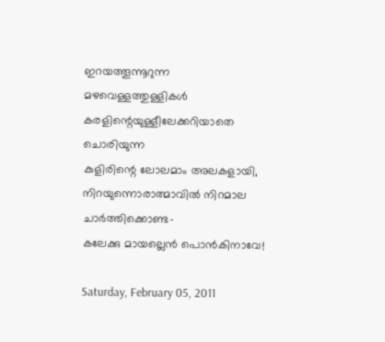ഇറയത്തൂന്നൂറുന്ന മഴവെള്ളത്തുള്ളികള്‍
കരളിന്റെയുള്ളീലേക്കറിയാതെ ചൊരിയുന്ന
കുളിരിന്റെ ലോലമാം അലകളായി,
നിറയുന്നൊരാത്മാവില്‍ നിറമാല ചാര്‍ത്തിക്കൊണ്ട-
കലേക്കു മായല്ലെന്‍ പൊന്‍കി‍നാവേ!

Saturday, February 05, 2011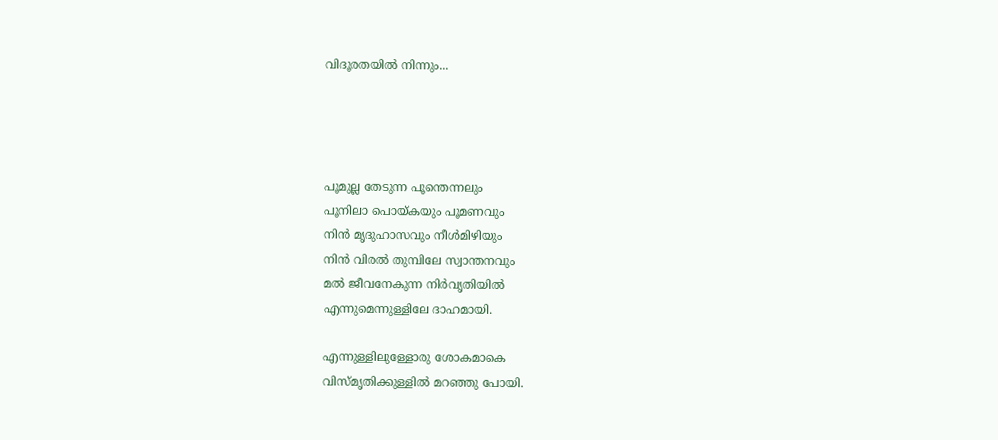വിദൂരതയിൽ നിന്നും...




പൂമുല്ല തേടുന്ന പൂന്തെന്നലും
പൂനിലാ പൊയ്കയും പൂമണവും
നിന്‍ മൃദുഹാസവും നീള്‍മിഴിയും
നിന്‍ വിരല്‍ തുമ്പിലേ സ്വാന്തനവും
മല്‍ ജീവനേകുന്ന നിര്‍വൃതിയില്‍
എന്നുമെന്നുള്ളിലേ ദാഹമായി.

എന്നുള്ളിലുള്ളോരു ശോകമാകെ
വിസ്മൃതിക്കുള്ളില്‍ മറഞ്ഞു പോയി.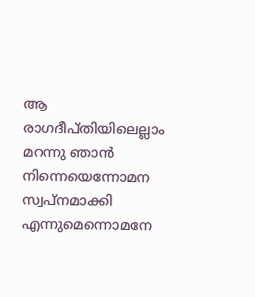ആ രാഗദീപ്തിയിലെല്ലാം മറന്നു ഞാന്‍
നിന്നെയെന്നോമന സ്വപ്നമാക്കി
എന്നുമെന്നൊമനേ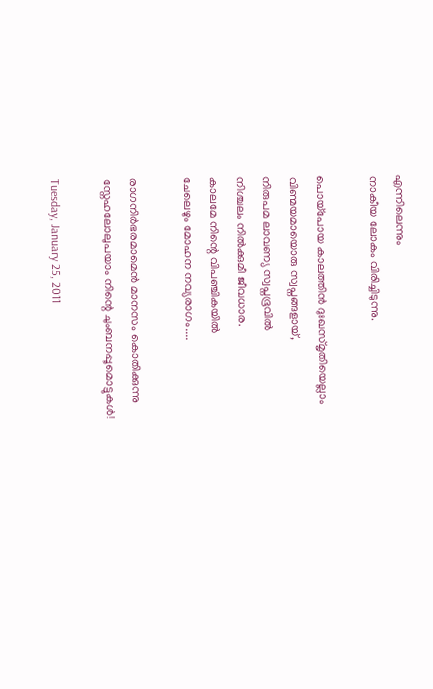എന്നിലെന്നും
നാകീയ ലോകം വിരിച്ചിടുന്നു.

പൊയ്പോയ കാലത്തിന്‍ ദുഃഖസ്മൃതിയെല്ലാം
വിണ്മയമായൊരു സ്വപ്നങ്ങളായ്,
നിരുപമ ലാവണ്യ സ്വപ്നഭൂവില്‍
നിശ്ചലം നില്‍ക്കുമീ ജീവധാര.
കാലമേ നിന്റെ വിപഞ്ചികയില്‍
ചേലെഴും മോഹന നവ്യരാഗം....

രാഗനിര്‍ഭരമാമെന്‍ മാനസം കൊതിക്കുന്നു
സ്നേഹലോലുപയാം നിന്റെ‍ ചുംബനപ്പൂമൊട്ടുകള്‍!

Tuesday, January 25, 2011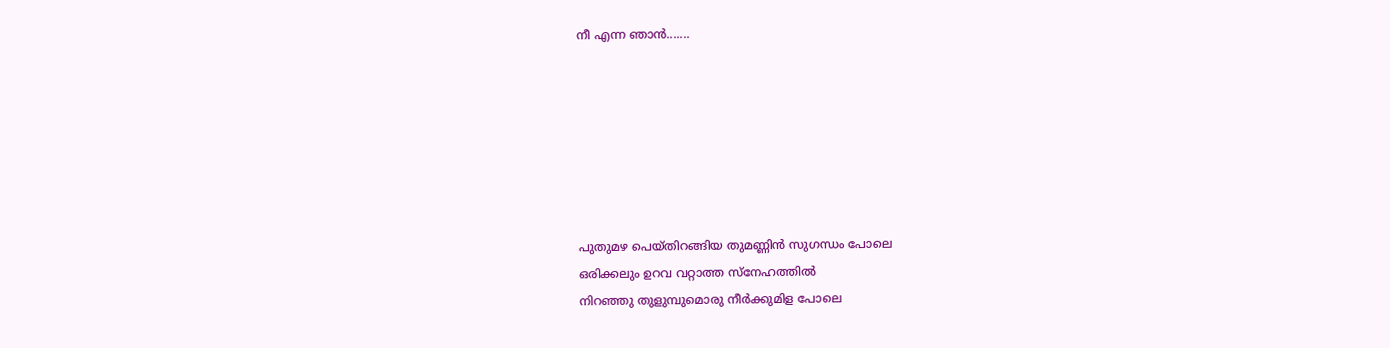നീ എന്ന ഞാൻ‍.......







പുതുമഴ പെയ്തിറങ്ങിയ തുമണ്ണിന്‍ സുഗന്ധം പോലെ
ഒരിക്കലും ഉറവ വറ്റാത്ത സ്നേഹത്തിൽ‍
നിറഞ്ഞു തുളുമ്പുമൊരു നീര്‍ക്കുമിള പോലെ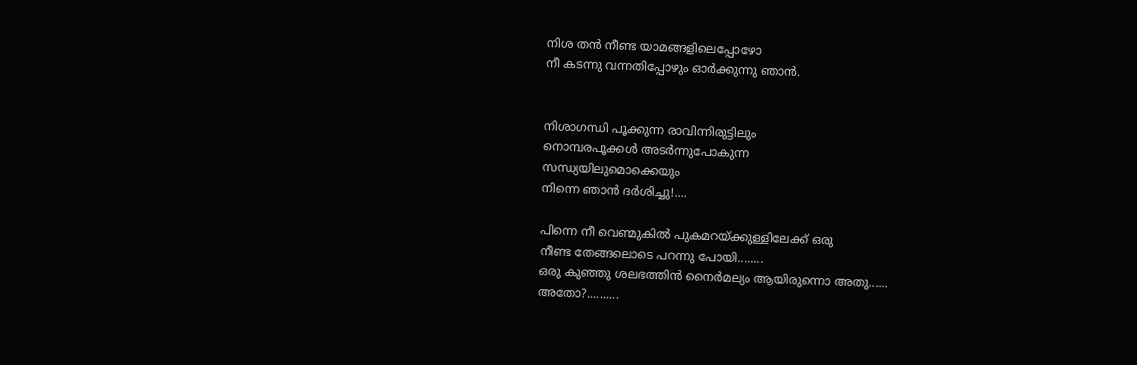നിശ തന്‍ നീണ്ട യാമങ്ങളിലെപ്പോഴോ
നീ കടന്നു വന്നതിപ്പോഴും ഓര്‍ക്കുന്നു ഞാൻ‍.


നിശാഗന്ധി പൂക്കുന്ന രാവിന്നിരുട്ടിലും
നൊമ്പരപൂക്കള്‍ അടര്‍ന്നുപോകുന്ന
സന്ധ്യയിലുമൊക്കെയും
നിന്നെ ഞാന്‍ ദര്‍ശിച്ചു!....

പിന്നെ നീ വെണ്മുകിൽ പുകമറയ്ക്കുള്ളിലേക്ക് ഒരു
നീണ്ട തേങ്ങലൊടെ പറന്നു പോയി........
ഒരു കുഞ്ഞു ശലഭത്തിന്‍ നൈര്‍മല്യം ആയിരുന്നൊ അതു......
അതോ?..........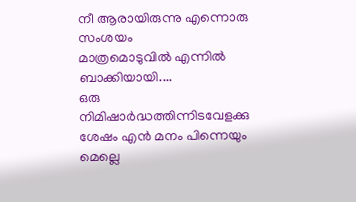നീ ആരായിരുന്നു എന്നൊരു സംശയം മാത്രമൊടുവിൽ ‍എന്നില്‍ ബാക്കിയായി....
ഒരു നിമിഷാര്‍ദ്ധത്തിന്നിടവേളക്കു ശേഷം എന്‍ മനം പിന്നെയും മെല്ലെ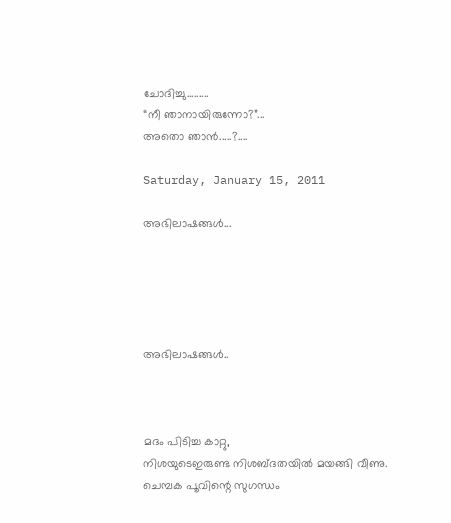ചോദിച്ചു.........
“നീ ഞാനായിരുന്നോ?”...
അതൊ ഞാൻ‍.....?....

Saturday, January 15, 2011

അഭിലാഷങ്ങള്‍...





അഭിലാഷങ്ങള്‍..



മദം പിടിച്ച കാറ്റു,
നിശയുടെഇരുണ്ട നിശബ്ദതയില്‍ മയങ്ങി വീണു.
ചെമ്പക പൂവിന്റെ സുഗന്ധം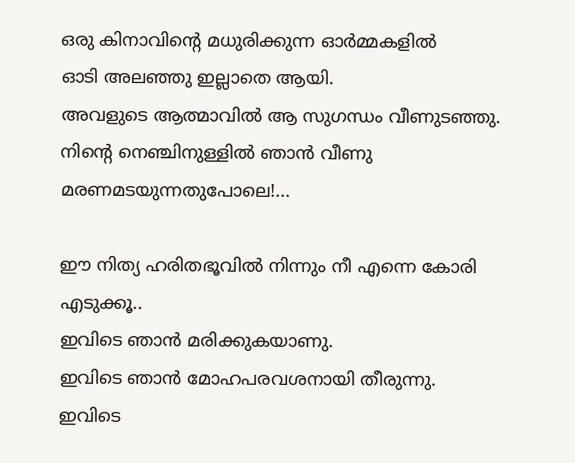ഒരു കിനാവിന്റെ മധുരിക്കുന്ന ഓര്‍മ്മകളിൽ
ഓടി അലഞ്ഞു ഇല്ലാതെ ആയി.
അവളുടെ ആത്മാവില്‍ ആ സുഗന്ധം വീണുടഞ്ഞു.
നിന്റെ നെഞ്ചിനുള്ളില്‍ ഞാന്‍ വീണു മരണമടയുന്നതുപോലെ!...

ഈ നിത്യ ഹരിതഭൂവില്‍ നിന്നും നീ എന്നെ കോരി എടുക്കൂ..
ഇവിടെ ഞാന്‍ മരിക്കുകയാണു.
ഇവിടെ ഞാന്‍ മോഹപരവശനായി തീരുന്നു.
ഇവിടെ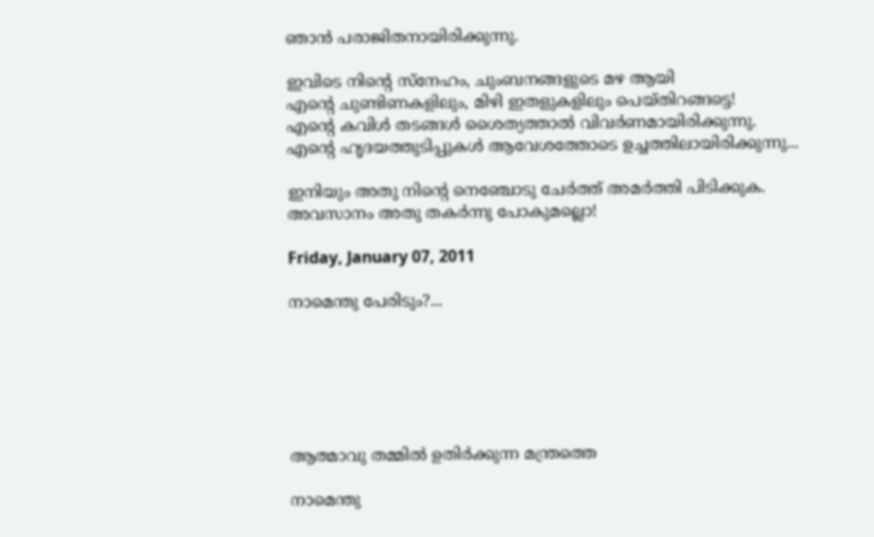ഞാന്‍ പരാജിതനായിരിക്കുന്നു.

ഇവിടെ നിന്റെ സ്നേഹം, ചുംബനങ്ങളുടെ മഴ ആയി
എന്റെ ചുണ്ടിണകളിലും, മിഴി ഇതളുകളിലും പെയ്തിറങ്ങട്ടെ!
എന്റെ കവിള്‍ തടങ്ങള്‍ ശൈത്യത്താല്‍ വിവര്‍ണമായിരിക്കുന്നു.
എന്റെ ഹൃദയത്തുടിപ്പുകള്‍ ആവേശത്തോടെ ഉച്ചത്തിലായിരിക്കുന്നു...

ഇനിയും അതു നിന്റെ നെഞ്ചോടു ചേര്‍ത്ത്‌ അമര്‍ത്തി പിടിക്കുക.
അവസാനം അതു തകര്‍ന്നു പോകുമല്ലൊ!

Friday, January 07, 2011

നാമെന്തു പേരിടും?...






ആത്മാവു തമ്മില്‍ ഉതിര്‍ക്കുന്ന മന്ത്രത്തെ

നാമെന്തു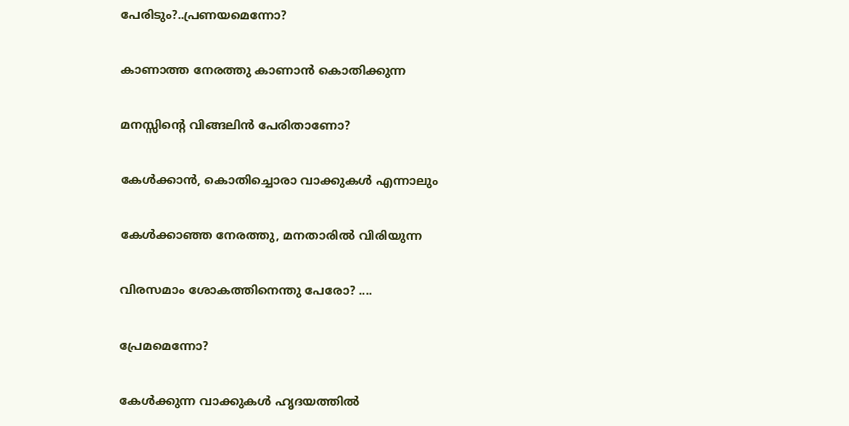പേരിടും?..പ്രണയമെന്നോ?

കാണാത്ത നേരത്തു കാണാന്‍ കൊതിക്കുന്ന

മനസ്സിന്റെ വിങ്ങലിന്‍ പേരിതാണോ?

കേള്‍ക്കാന്‍, കൊതിച്ചൊരാ വാക്കുകള്‍ എന്നാലും

കേള്‍ക്കാഞ്ഞ നേരത്തു, മനതാരില്‍ വിരിയുന്ന

വിരസമാം ശോകത്തിനെന്തു പേരോ? ....

പ്രേമമെന്നോ?

കേള്‍ക്കുന്ന വാക്കുകള്‍ ‍ഹൃദയത്തില്‍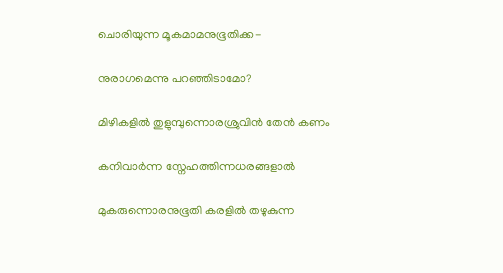ചൊരിയുന്ന മൂകമാമനുഭൂതിക്ക-

നുരാഗമെന്നു പറഞ്ഞിടാമോ?

മിഴികളില്‍ തുളുമ്പുന്നൊരശ്രുവിന്‍ ‍തേന്‍ കണം

കനിവാര്‍ന്ന സ്നേഹത്തിന്നധരങ്ങളാല്‍

മുകരുന്നൊരനുഭൂതി കരളിൽ തഴുകുന്ന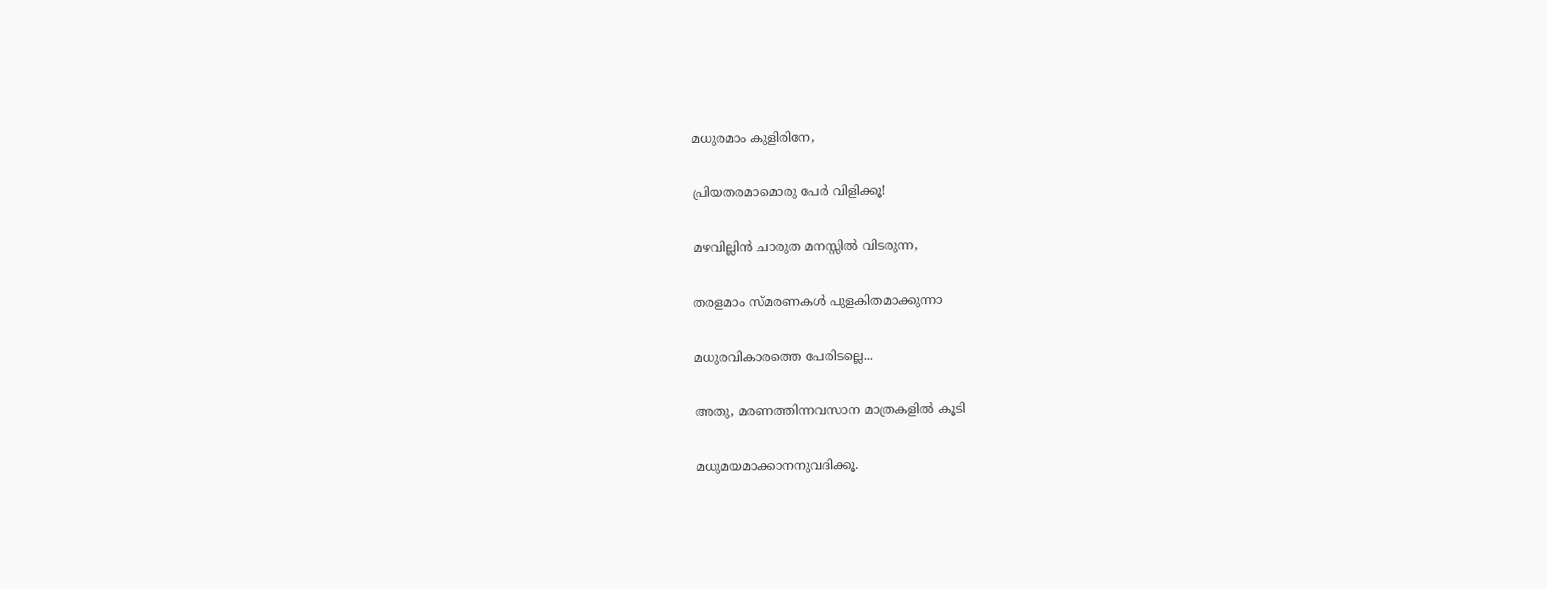മധുരമാം കുളിരിനേ,

പ്രിയതരമാമൊരു പേര്‍ വിളിക്കൂ!

മഴവില്ലിന്‍ ചാരുത മനസ്സില്‍ വിടരുന്ന,

തരളമാം സ്മരണകള്‍ പുളകിതമാക്കുന്നാ

മധുരവികാരത്തെ പേരിടല്ലെ...

അതു, മരണത്തിന്നവസാന മാത്രകളില്‍ കൂടി

മധുമയമാക്കാനനുവദിക്കൂ.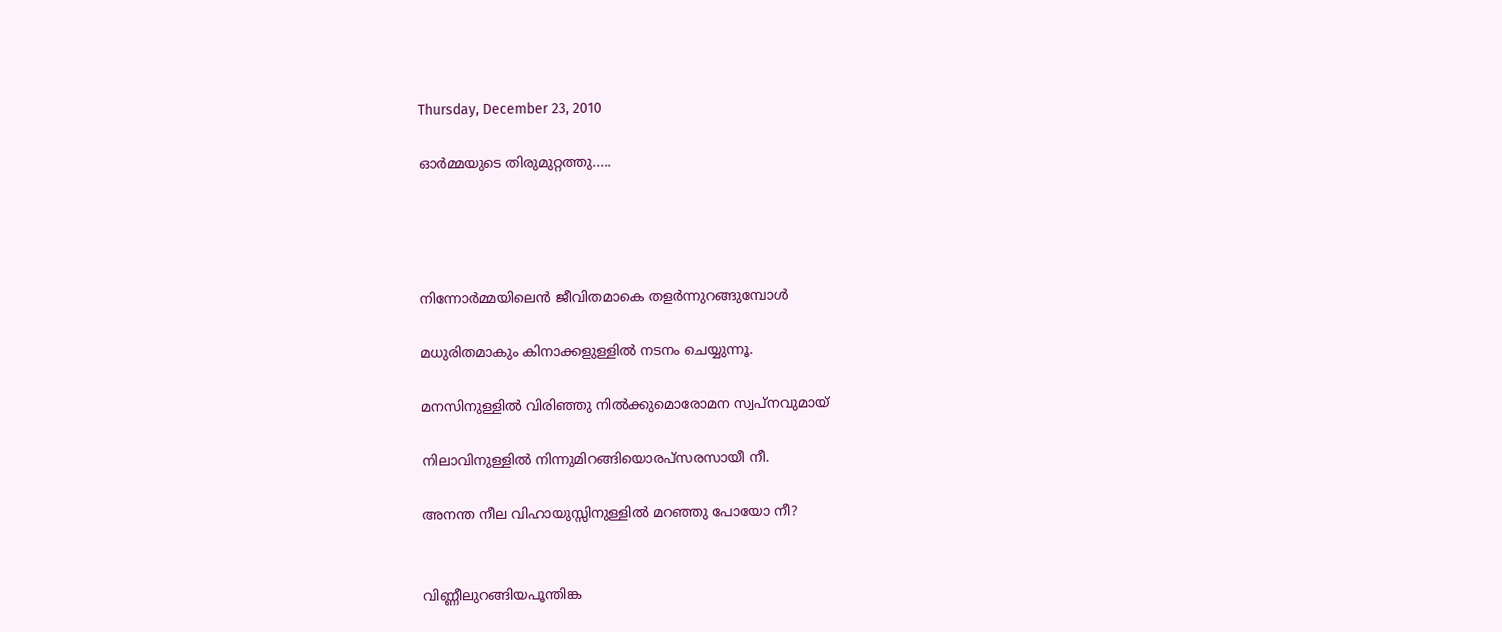Thursday, December 23, 2010

ഓര്‍മ്മയുടെ തിരുമുറ്റത്തു.....




നിന്നോര്‍മ്മയിലെന്‍ ജീവിതമാകെ തളര്‍ന്നുറങ്ങുമ്പോള്‍‍

മധുരിതമാകും കിനാക്കളുള്ളില്‍ നടനം ചെയ്യുന്നൂ.

മനസിനുള്ളില്‍ വിരിഞ്ഞു നില്‍ക്കുമൊരോമന സ്വപ്നവുമായ്

നിലാവിനുള്ളില്‍ നിന്നുമിറങ്ങിയൊരപ്സരസായീ നീ.

അനന്ത നീല വിഹായുസ്സിനുള്ളില്‍ മറഞ്ഞു പോയോ നീ?


വിണ്ണീലുറ‍ങ്ങിയപൂന്തിങ്ക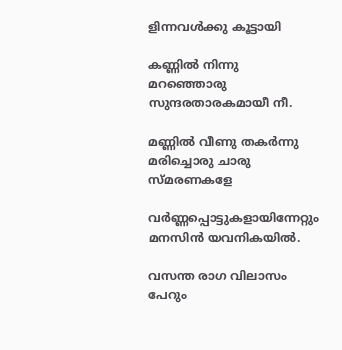ളിന്നവള്‍‍ക്കു കൂട്ടായി

കണ്ണില്‍ നിന്നു മറഞ്ഞൊരു സുന്ദരതാരകമായീ നീ.

മണ്ണില്‍ വീണു തകര്‍ന്നു മരിച്ചൊരു ചാരു സ്മരണകളേ

വര്‍ണ്ണപ്പൊട്ടുകളായിന്നേറ്റും മന‍സിന്‍ യവനികയില്‍.

വസന്ത രാഗ വിലാസം പേറും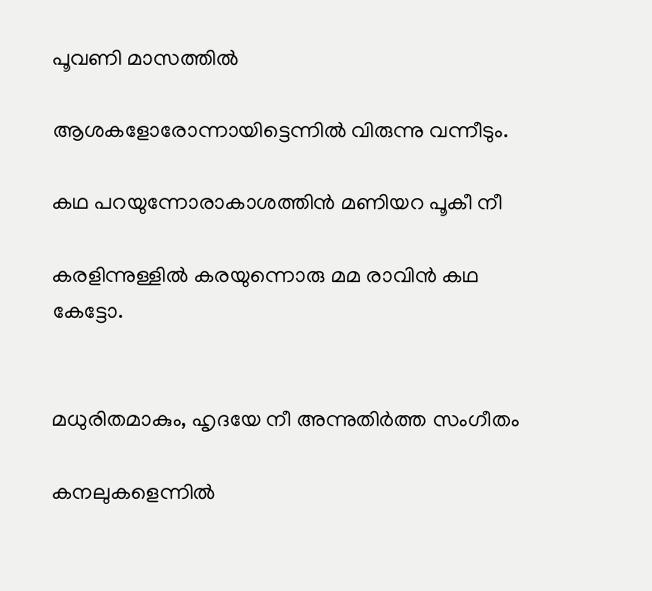പൂവണി മാസത്തില്‍

ആശകളോരോന്നായിട്ടെന്നില്‍ വിരുന്നു വന്നീടും.

കഥ പറയുന്നോരാകാശത്തിന്‍ മണിയറ പൂകീ നീ

കരളിന്നുള്ളില്‍ കരയുന്നൊരു മമ രാവിന്‍ കഥ കേട്ടോ.


മധുരിതമാകും, ഹൃദയേ നീ അന്നുതിര്‍ത്ത സംഗീതം

കനലുകളെന്നില്‍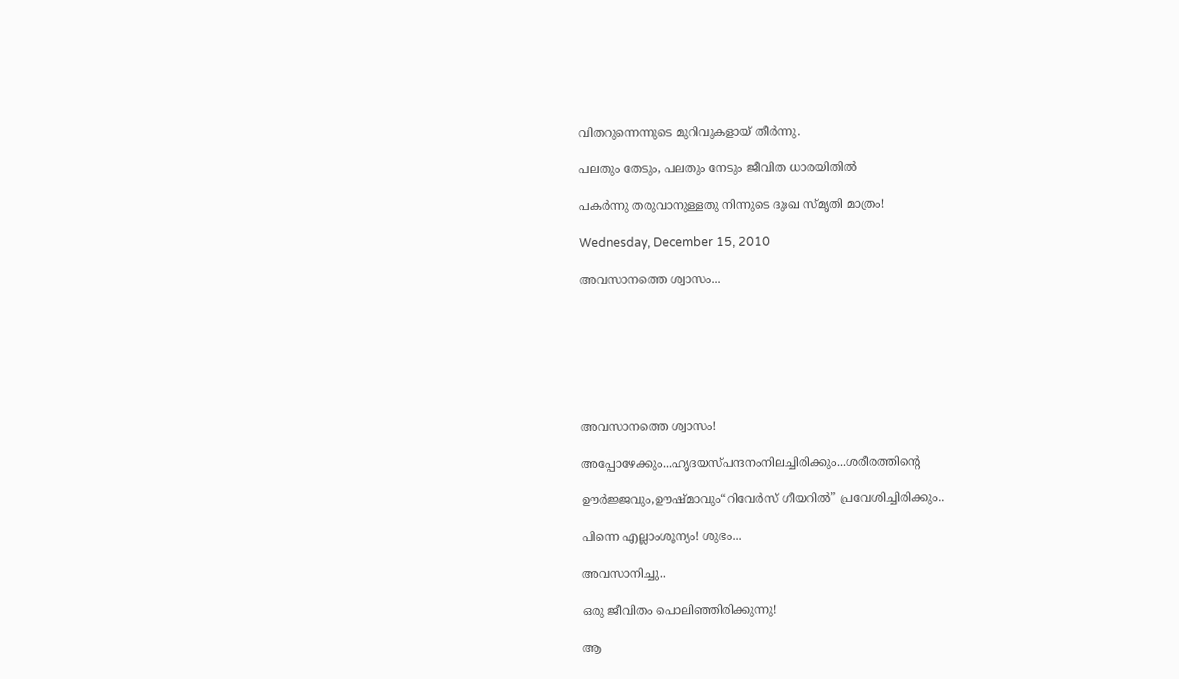വിതറുന്നെന്നുടെ മുറിവുകളായ് തീര്‍ന്നു.

പലതും തേടും, പലതും നേടും ജീവിത ധാരയിതില്‍

പകര്‍ന്നു തരുവാനുള്ളതു നിന്നുടെ ദുഃഖ സ്മൃതി മാത്രം!

Wednesday, December 15, 2010

അവസാനത്തെ ശ്വാസം...







അവസാനത്തെ ശ്വാസം!

അപ്പോഴേക്കും...ഹൃദയസ്പന്ദനംനിലച്ചിരിക്കും...ശരീരത്തിന്റെ

ഊര്‍ജ്ജവും,ഊഷ്മാവും“റിവേര്‍സ് ഗീയറില്‍” പ്രവേശിച്ചിരിക്കും..

പിന്നെ എല്ലാംശൂന്യം! ശുഭം...

അവസാനിച്ചു..

ഒരു ജീവിതം പൊലിഞ്ഞിരിക്കുന്നു!

ആ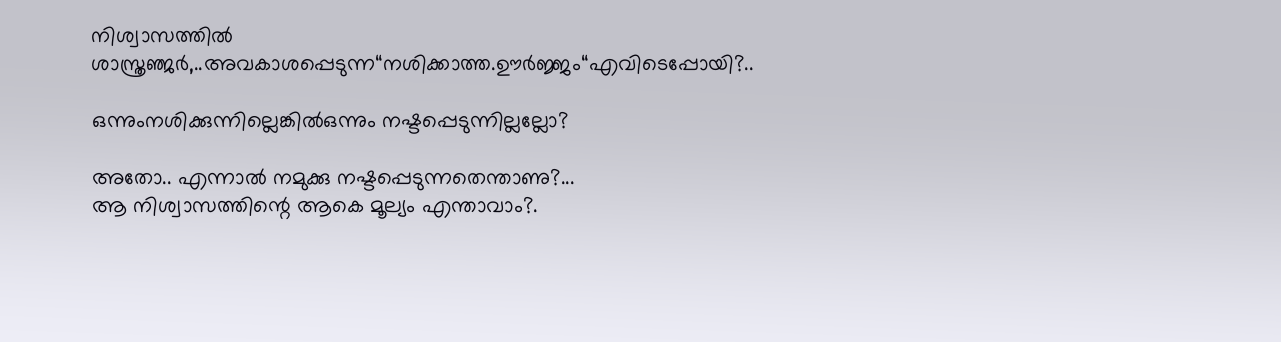നിശ്വാസത്തില്‍
ശാസ്ത്രഞ്ജര്‍,..അവകാശപ്പെടുന്ന“നശിക്കാത്ത.ഊര്‍ജ്ജം“എവിടെപ്പോയി?..

ഒന്നുംനശിക്കുന്നില്ലെങ്കില്‍ഒന്നും നഷ്ടപ്പെടുന്നില്ലല്ലോ?

അതോ.. എന്നാല്‍ നമുക്കു നഷ്ടപ്പെടുന്നതെന്താണു?...
ആ നിശ്വാസത്തിന്റെ ആകെ മൂല്യം എന്താവാം?.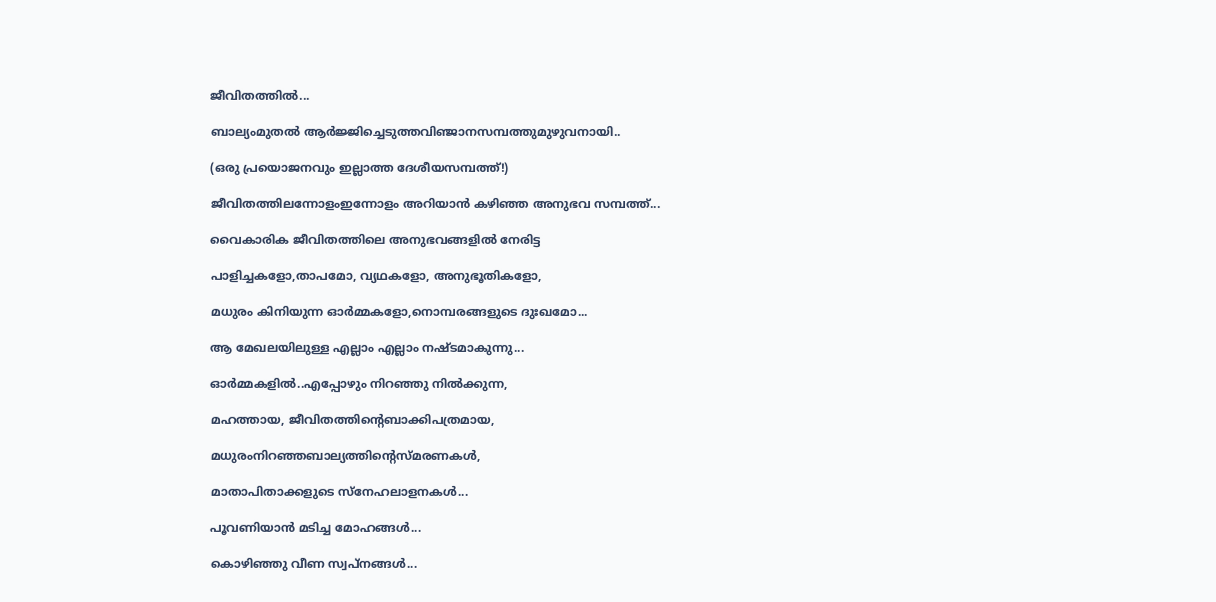ജീവിതത്തില്‍...

ബാല്യംമുതല്‍ ആര്‍ജ്ജിച്ചെടുത്തവിഞ്ജാനസമ്പത്തുമുഴുവനായി..

(ഒരു പ്രയൊജനവും ഇല്ലാത്ത ദേശീയസമ്പത്ത്!)

ജീവിതത്തിലന്നോളംഇന്നോളം അറിയാന്‍ കഴിഞ്ഞ അനുഭവ സമ്പത്ത്...

വൈകാരിക ജീവിതത്തിലെ അനുഭവങ്ങളില്‍ നേരിട്ട

പാളിച്ചകളോ,താപമോ, വ്യഥകളോ, അനുഭൂതികളോ,

മധുരം കിനിയുന്ന ഓര്‍മ്മകളോ,നൊമ്പരങ്ങളുടെ ദുഃഖമോ...

ആ മേഖലയിലുള്ള എല്ലാം എല്ലാം നഷ്ടമാകുന്നു...

ഓര്‍മ്മകളില്‍..എപ്പോഴും നിറഞ്ഞു നില്‍ക്കുന്ന,

മഹത്തായ, ജീവിതത്തിന്റെബാക്കിപത്രമായ,

മധുരംനിറഞ്ഞബാല്യത്തിന്റെസ്മരണകള്‍,

മാതാപിതാക്കളുടെ സ്നേഹലാളനകള്‍...

പൂവണിയാന്‍ മടിച്ച മോഹങ്ങള്‍...

കൊഴിഞ്ഞു വീണ സ്വപ്നങ്ങള്‍...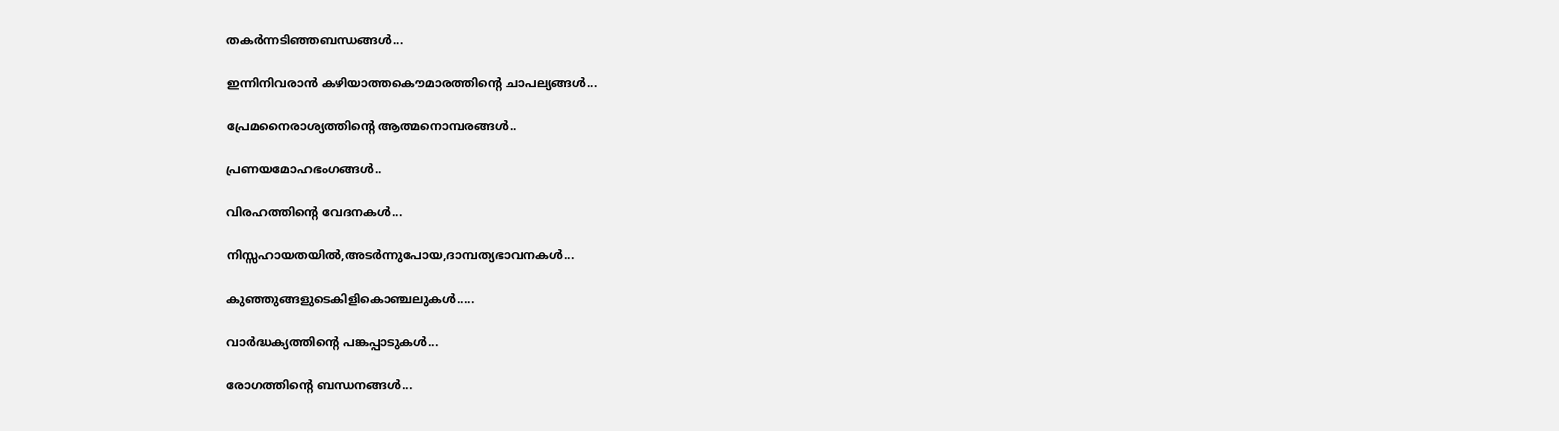തകര്‍ന്നടിഞ്ഞബന്ധങ്ങള്‍...

ഇന്നിനിവരാന്‍‍ കഴിയാത്തകൌമാരത്തിന്റെ ചാപല്യങ്ങള്‍...

പ്രേമനൈരാശ്യത്തിന്റെ ആത്മനൊമ്പരങ്ങള്‍..

പ്രണയമോഹഭംഗങ്ങള്‍..

വിരഹത്തിന്റെ വേദനകള്‍...

നിസ്സഹായതയില്‍,അടര്‍ന്നുപോയ,ദാമ്പത്യഭാവനകള്‍...

കുഞ്ഞുങ്ങളുടെകിളികൊഞ്ചലുകള്‍.....

വാര്‍ദ്ധക്യത്തിന്റെ പങ്കപ്പാടുകള്‍...

രോഗത്തിന്റെ ബന്ധനങ്ങള്‍...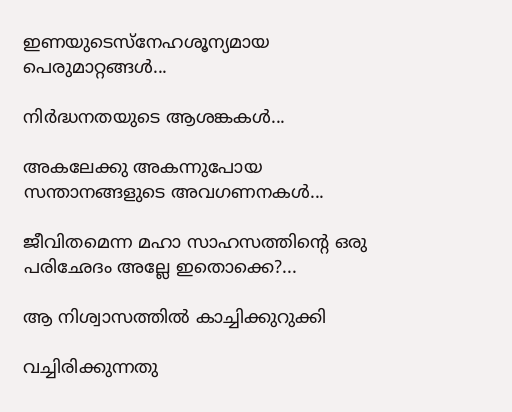ഇണയുടെസ്നേഹശൂന്യമായ പെരുമാറ്റങ്ങള്‍...

നിര്‍ദ്ധനതയുടെ ആശങ്കകള്‍...

അകലേക്കു അകന്നുപോയ സന്താനങ്ങളുടെ അവഗണനകള്‍...

ജീവിതമെന്ന മഹാ സാഹസത്തിന്റെ ഒരു പരിഛേദം അല്ലേ ഇതൊക്കെ?...

ആ നിശ്വാസത്തില്‍ കാച്ചിക്കുറുക്കി

വച്ചിരിക്കുന്നതു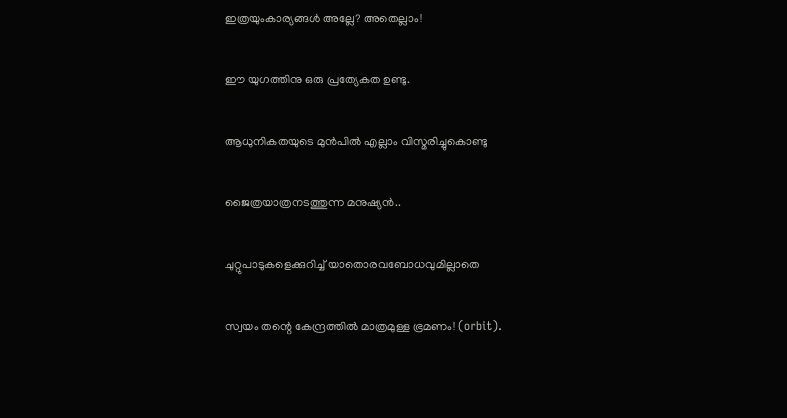ഇത്രയുംകാര്യങ്ങള്‍ അല്ലേ? അതെല്ലാം!

ഈ യുഗത്തിനു ഒരു പ്രത്യേകത ഉണ്ടു.

ആധുനികതയുടെ മുന്‍പില്‍ എല്ലാം വിസ്മരിച്ചുകൊണ്ടു

ജൈത്രയാത്രനടത്തുന്ന മനുഷ്യന്‍‍..

ചുറ്റുപാടുകളെക്കുറിച്ച് യാതൊരവബോധവുമില്ലാതെ

സ്വയം തന്റെ കേന്ദ്രത്തില്‍ മാത്രമുള്ള ഭ്രമണം! (orbit).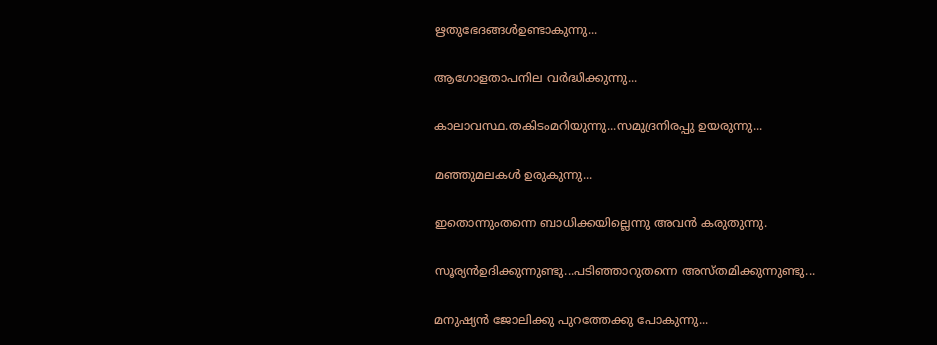ഋതുഭേദങ്ങള്‍ഉണ്ടാകുന്നു...

ആഗോളതാപനില വര്‍ദ്ധിക്കുന്നു...

കാലാവസ്ഥ.തകിടംമറിയുന്നു...സമുദ്രനിരപ്പു ഉയരുന്നു...

മഞ്ഞുമലകള്‍ ഉരുകുന്നു...

ഇതൊന്നുംതന്നെ ബാധിക്കയില്ലെന്നു അവന്‍ കരുതുന്നു.

സൂര്യന്‍ഉദിക്കുന്നുണ്ടു...പടിഞ്ഞാറുതന്നെ അസ്തമിക്കുന്നുണ്ടു...

മനുഷ്യന്‍ ജോലിക്കു പുറത്തേക്കു പോകുന്നു...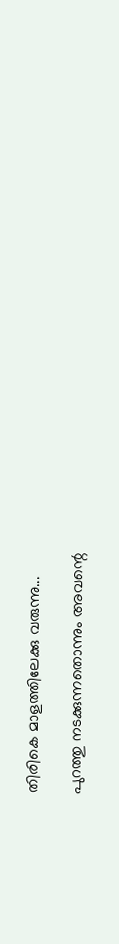തിരികെ മാളത്തിലേക്കു വരുന്നു...

പുറത്തു നടക്കുന്നതൊന്നും അവന്റെ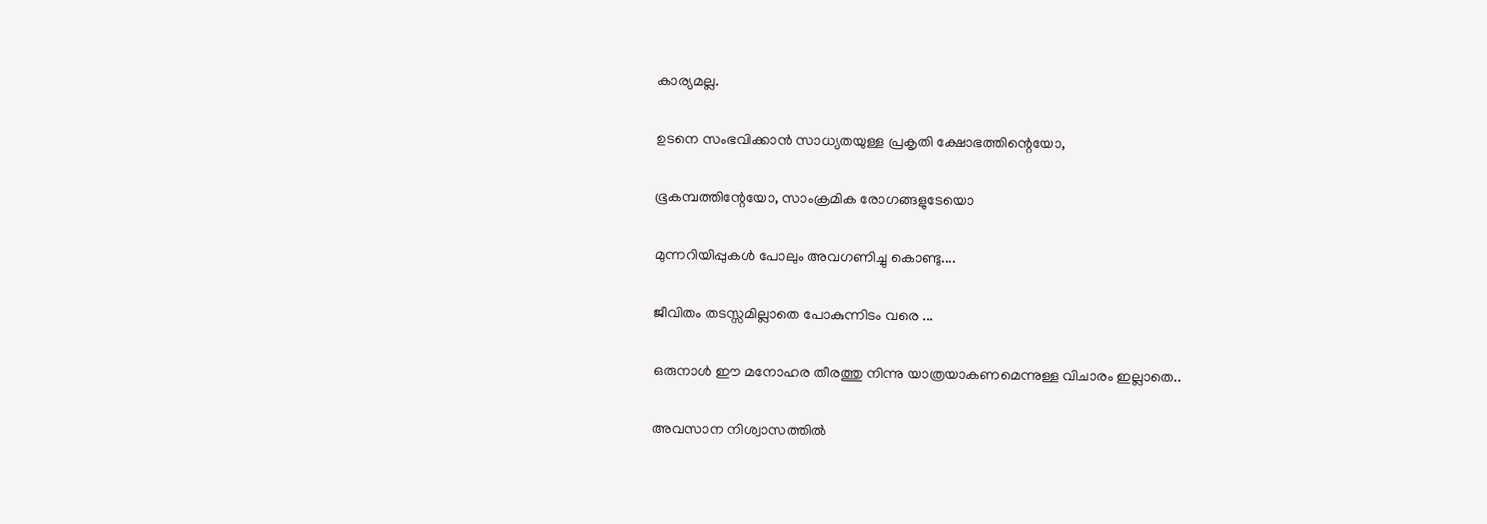കാര്യമല്ല.

ഉടനെ സംഭവിക്കാന്‍ സാധ്യതയുള്ള പ്രകൃതി ക്ഷോഭത്തിന്റെയോ,

ഭൂകമ്പത്തിന്റേയോ, സാംക്രമിക രോഗങ്ങളുടേയൊ

മുന്നറിയിപ്പുകള്‍ പോലും അവഗണിച്ചു കൊണ്ടു....

ജീവിതം തടസ്സമില്ലാതെ പോകുന്നിടം വരെ ...

ഒരുനാള്‍ ‍ഈ മനോഹര തീരത്തു നിന്നു യാത്രയാകണമെന്നുള്ള വിചാരം ഇല്ലാതെ..

അവസാന നിശ്വാസത്തില്‍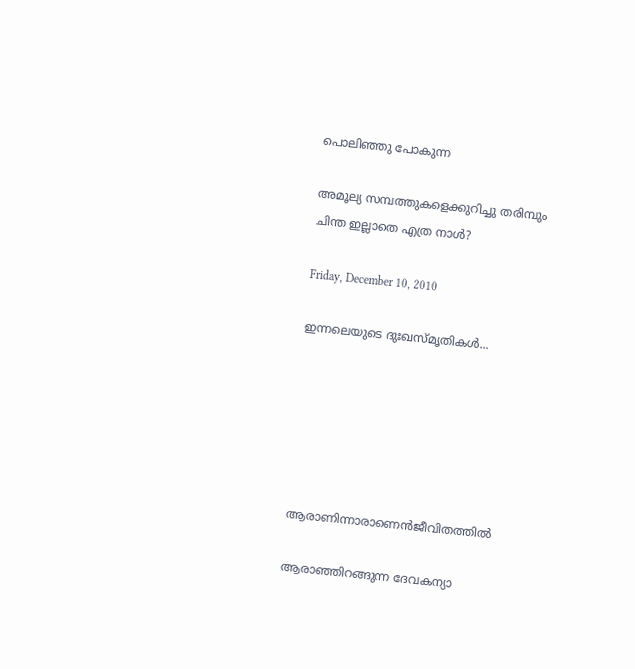പൊലിഞ്ഞു പോകുന്ന

അമൂല്യ സമ്പത്തുകളെക്കുറിച്ചു തരിമ്പും ചിന്ത ഇല്ലാതെ എത്ര നാള്‍?

Friday, December 10, 2010

ഇന്നലെയുടെ ദുഃഖസ്മൃതികള്‍...






ആരാണിന്നാരാണെന്‍ജീവിതത്തില്‍

ആരാഞ്ഞിറങ്ങുന്ന ദേവകന്യാ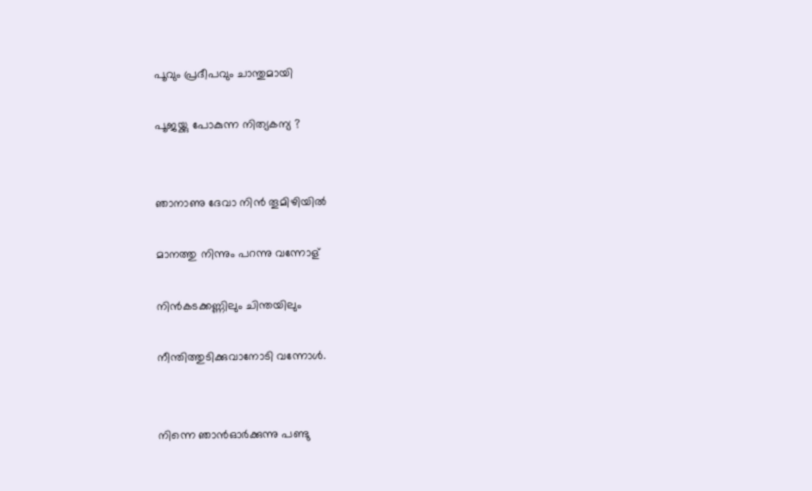പൂവും പ്രദീപവും ചാന്തുമായി

പൂജയ്ക്കു പോകുന്ന നിത്യകന്യ ?


ഞാനാണു ദേവാ നിന്‍ തൂമിഴിയില്‍

മാനത്തു നിന്നും പറന്നു വന്നോള്

നിന്‍കടക്കണ്ണിലും ചിന്തയിലും

നീന്തിത്തുടിക്കുവാനോടി വന്നോള്‍.


നിന്നെ ഞാന്‍ഓര്‍ക്കുന്നു പണ്ടു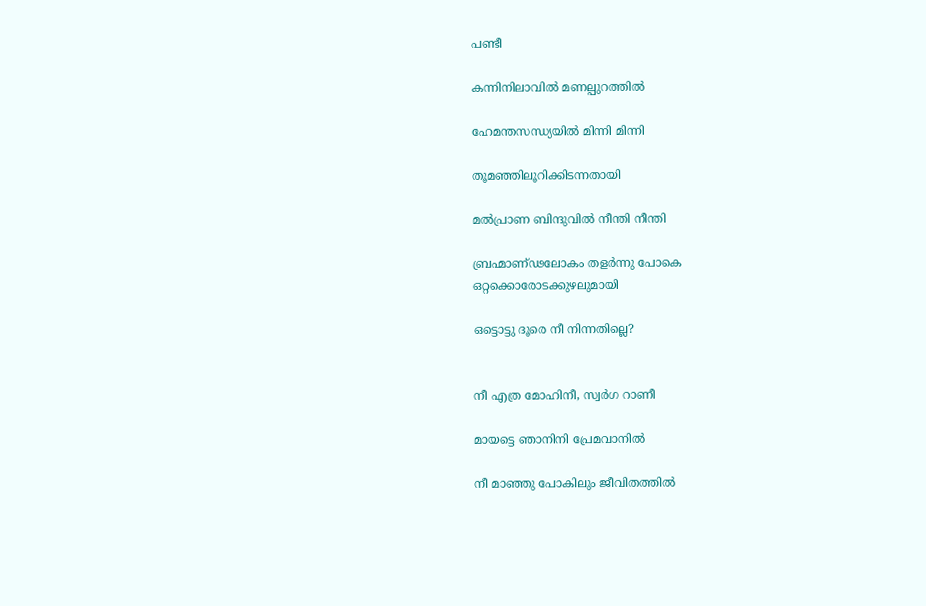പണ്ടീ

കന്നിനിലാവില്‍ മണല്പുറത്തില്‍

ഹേമന്തസന്ധ്യയില്‍ മിന്നി മിന്നി

തൂമഞ്ഞിലൂറിക്കിടന്നതായി

മല്‍പ്രാണ ബിന്ദുവില്‍ ‍നീന്തി നീന്തി

ബ്രഹ്മാണ്ഢലോകം തളര്‍ന്നു പോകെ
ഒറ്റക്കൊരോടക്കുഴലുമായി

ഒട്ടൊട്ടു ദൂരെ നീ നിന്നതില്ലെ?


നീ എത്ര മോഹിനീ, സ്വര്‍ഗ റാണീ

മായട്ടെ ഞാനിനി പ്രേമവാനില്‍

നീ മാ‍ഞ്ഞു പോകിലും ജീവിതത്തില്‍‍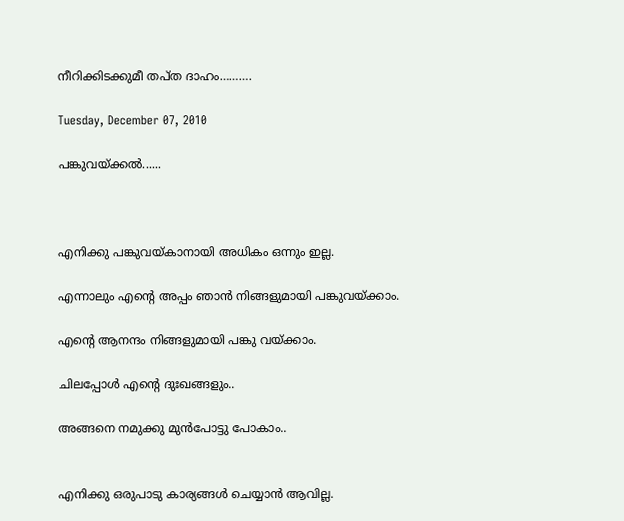നീറിക്കിടക്കുമീ തപ്ത ദാഹം……….

Tuesday, December 07, 2010

പങ്കുവയ്ക്കല്‍......



എനിക്കു പങ്കുവയ്കാനായി അധികം ഒന്നും ഇല്ല.

എന്നാലും എന്റെ അപ്പം ഞാന്‍ നിങ്ങളുമായി പങ്കുവയ്ക്കാം.

എന്റെ ആനന്ദം നിങ്ങളുമായി പങ്കു വയ്ക്കാം.

ചിലപ്പോള്‍ എന്റെ ദുഃഖങ്ങളും..

അങ്ങനെ നമുക്കു മുന്‍പോട്ടു പോകാം..


എനിക്കു ഒരുപാടു കാര്യങ്ങള്‍ ചെയ്യാന്‍ ആവില്ല.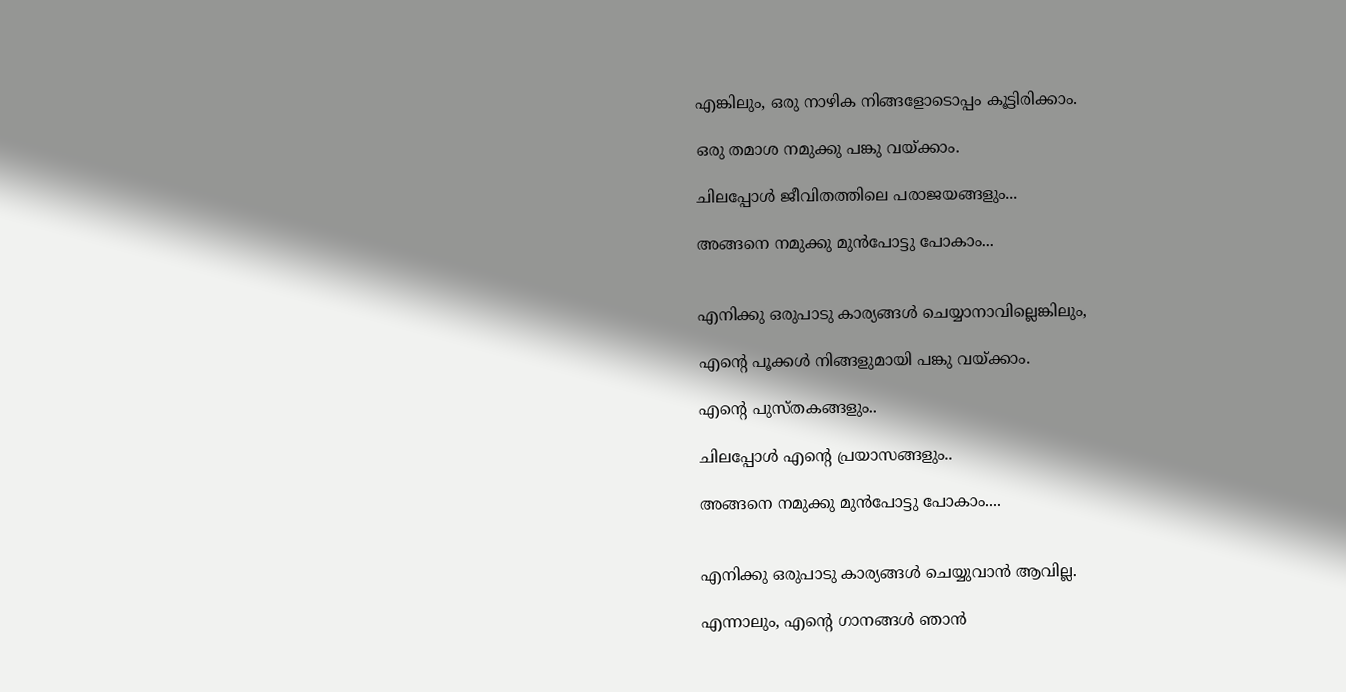എങ്കിലും, ഒരു നാഴിക നിങ്ങളോടൊപ്പം കൂട്ടിരിക്കാം.

ഒരു തമാശ നമുക്കു പങ്കു വയ്ക്കാം.

ചിലപ്പോള്‍ ജീവിതത്തിലെ പരാജയങ്ങളും...

അങ്ങനെ നമുക്കു മുന്‍പോട്ടു പോകാം...


എനിക്കു ഒരുപാടു കാര്യങ്ങള്‍ ചെയ്യാനാവില്ലെങ്കിലും,

എന്റെ പൂക്കള്‍ നിങ്ങളുമായി പങ്കു വയ്ക്കാം.

എന്റെ പുസ്തകങ്ങളും..

ചിലപ്പോള്‍ എന്റെ പ്രയാസങ്ങളും..

അങ്ങനെ നമുക്കു മുന്‍പോട്ടു പോകാം....


എനിക്കു ഒരുപാടു കാര്യങ്ങള്‍ ചെയ്യുവാന്‍ ആവില്ല.

എന്നാലും, എന്റെ ഗാനങ്ങള്‍ ഞാന്‍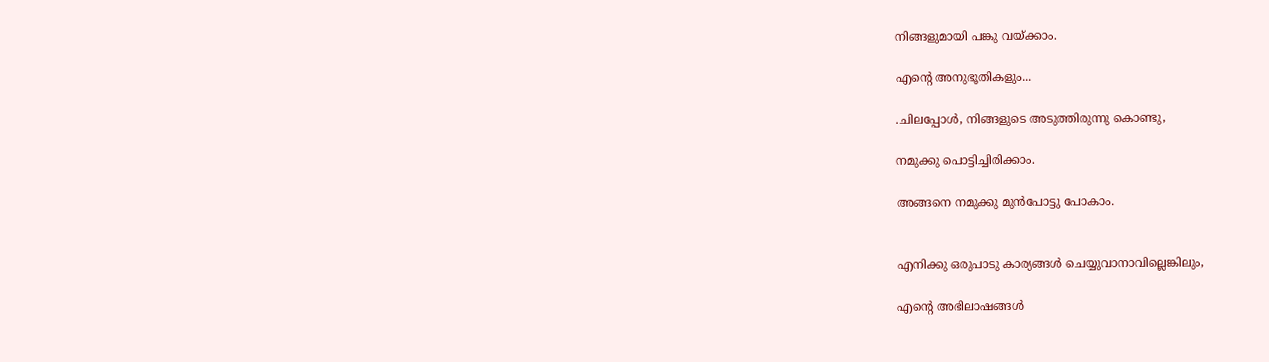നിങ്ങളുമായി പങ്കു വയ്ക്കാം.

എന്റെ അനുഭൂതികളും...

.ചിലപ്പോള്‍, നിങ്ങളുടെ അടുത്തിരുന്നു കൊണ്ടു,

നമുക്കു പൊട്ടിച്ചിരിക്കാം.

അങ്ങനെ നമുക്കു മുന്‍പോട്ടു പോകാം.


എനിക്കു ഒരുപാടു കാര്യങ്ങള്‍ ചെയ്യുവാനാവില്ലെങ്കിലും,

എന്റെ അഭിലാഷങ്ങള്‍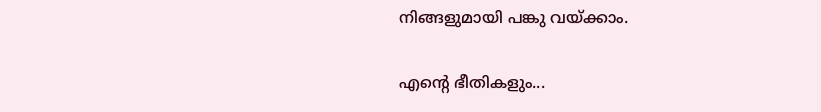നിങ്ങളുമായി പങ്കു വയ്ക്കാം.

എന്റെ ഭീതികളും...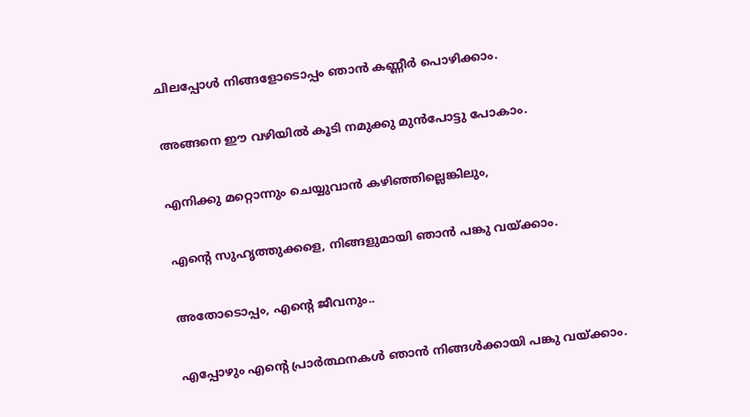ചിലപ്പോള്‍ നിങ്ങളോടൊപ്പം ഞാന്‍ കണ്ണീര്‍ പൊഴിക്കാം.

അങ്ങനെ ഈ വഴിയില്‍ കൂടി നമുക്കു മുന്‍പോട്ടു പോകാം.

എനിക്കു മറ്റൊന്നും ചെയ്യുവാന്‍ കഴിഞ്ഞില്ലെങ്കിലും,

എന്റെ സുഹൃത്തുക്കളെ, നിങ്ങളുമായി ഞാന്‍ പങ്കു വയ്ക്കാം.

അതോടൊപ്പം, എന്റെ ജീവനും..

എപ്പോഴും എന്റെ പ്രാര്‍ത്ഥനകള്‍ ഞാന്‍ നിങ്ങള്‍ക്കായി പങ്കു വയ്ക്കാം.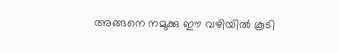അങ്ങനെ നമുക്കു ഈ വഴിയില്‍ കൂടി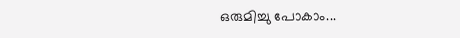ഒരുമിച്ചു പോകാം...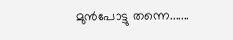മുന്‍പോട്ടു തന്നെ.......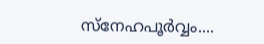സ്നേഹപൂർവ്വം....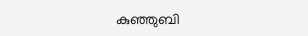കുഞ്ഞുബി